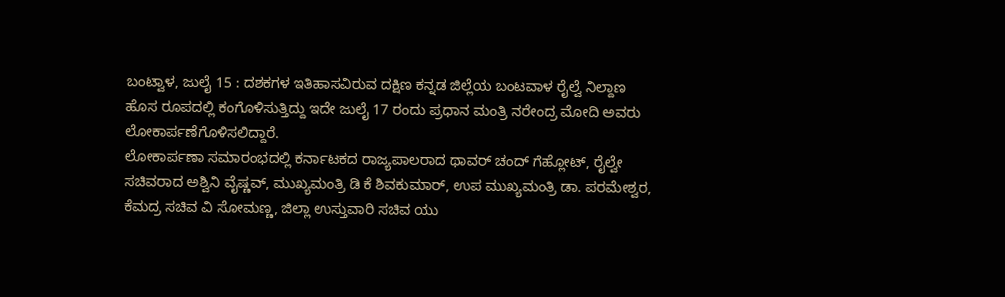ಬಂಟ್ವಾಳ, ಜುಲೈ 15 : ದಶಕಗಳ ಇತಿಹಾಸವಿರುವ ದಕ್ಷಿಣ ಕನ್ನಡ ಜಿಲ್ಲೆಯ ಬಂಟವಾಳ ರೈಲ್ವೆ ನಿಲ್ದಾಣ ಹೊಸ ರೂಪದಲ್ಲಿ ಕಂಗೊಳಿಸುತ್ತಿದ್ದು ಇದೇ ಜುಲೈ 17 ರಂದು ಪ್ರಧಾನ ಮಂತ್ರಿ ನರೇಂದ್ರ ಮೋದಿ ಅವರು ಲೋಕಾರ್ಪಣೆಗೊಳಿಸಲಿದ್ದಾರೆ.
ಲೋಕಾರ್ಪಣಾ ಸಮಾರಂಭದಲ್ಲಿ ಕರ್ನಾಟಕದ ರಾಜ್ಯಪಾಲರಾದ ಥಾವರ್ ಚಂದ್ ಗೆಹ್ಲೋಟ್, ರೈಲ್ವೇ ಸಚಿವರಾದ ಅಶ್ವಿನಿ ವೈಷ್ಣವ್, ಮುಖ್ಯಮಂತ್ರಿ ಡಿ ಕೆ ಶಿವಕುಮಾರ್, ಉಪ ಮುಖ್ಯಮಂತ್ರಿ ಡಾ. ಪರಮೇಶ್ವರ, ಕೆಮದ್ರ ಸಚಿವ ವಿ ಸೋಮಣ್ಣ, ಜಿಲ್ಲಾ ಉಸ್ತುವಾರಿ ಸಚಿವ ಯು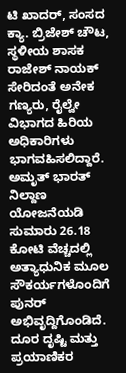ಟಿ ಖಾದರ್, ಸಂಸದ ಕ್ಯಾ. ಬ್ರಿಜೇಶ್ ಚೌಟ, ಸ್ಥಳೀಯ ಶಾಸಕ ರಾಜೇಶ್ ನಾಯಕ್ ಸೇರಿದಂತೆ ಅನೇಕ ಗಣ್ಯರು, ರೈಲ್ವೇ ವಿಭಾಗದ ಹಿರಿಯ ಅಧಿಕಾರಿಗಳು ಭಾಗವಹಿಸಲಿದ್ದಾರೆ.
ಅಮೃತ್ ಭಾರತ್ ನಿಲ್ದಾಣ ಯೋಜನೆಯಡಿ ಸುಮಾರು 26.18 ಕೋಟಿ ವೆಚ್ಚದಲ್ಲಿ ಅತ್ಯಾಧುನಿಕ ಮೂಲ ಸೌಕರ್ಯಗಳೊಂದಿಗೆ ಪುನರ್ ಅಭಿವೃದ್ದಿಗೊಂಡಿದೆ. ದೂರ ದೃಷ್ಟಿ ಮತ್ತು ಪ್ರಯಾಣಿಕರ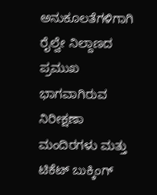ಅನುಕೂಲತೆಗಳಿಗಾಗಿ ರೈಲ್ವೇ ನಿಲ್ದಾಣದ ಪ್ರಮುಖ ಭಾಗವಾಗಿರುವ ನಿರೀಕ್ಷಣಾ ಮಂದಿರಗಳು ಮತ್ತು ಟಿಕೆಟ್ ಬುಕ್ಕಿಂಗ್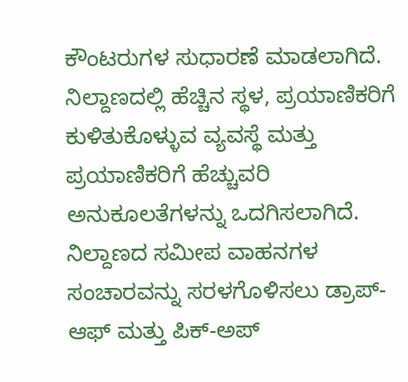ಕೌಂಟರುಗಳ ಸುಧಾರಣೆ ಮಾಡಲಾಗಿದೆ. ನಿಲ್ದಾಣದಲ್ಲಿ ಹೆಚ್ಚಿನ ಸ್ಥಳ, ಪ್ರಯಾಣಿಕರಿಗೆ ಕುಳಿತುಕೊಳ್ಳುವ ವ್ಯವಸ್ಥೆ ಮತ್ತು ಪ್ರಯಾಣಿಕರಿಗೆ ಹೆಚ್ಚುವರಿ ಅನುಕೂಲತೆಗಳನ್ನು ಒದಗಿಸಲಾಗಿದೆ. ನಿಲ್ದಾಣದ ಸಮೀಪ ವಾಹನಗಳ ಸಂಚಾರವನ್ನು ಸರಳಗೊಳಿಸಲು ಡ್ರಾಪ್-ಆಫ್ ಮತ್ತು ಪಿಕ್-ಅಪ್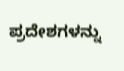ಪ್ರದೇಶಗಳನ್ನು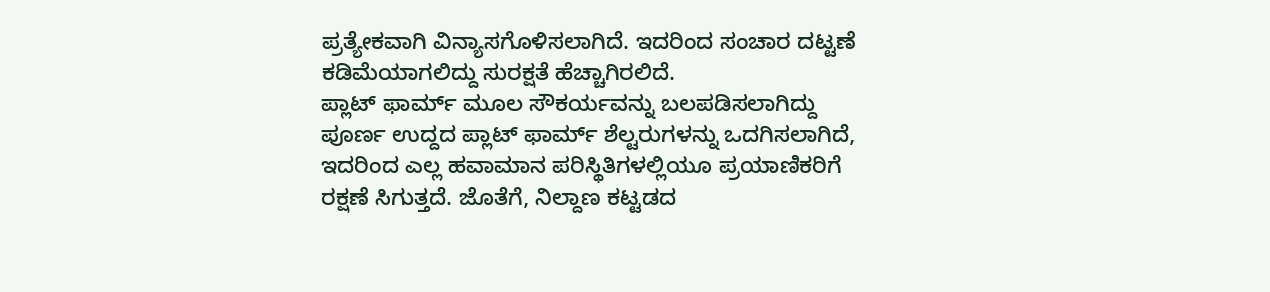ಪ್ರತ್ಯೇಕವಾಗಿ ವಿನ್ಯಾಸಗೊಳಿಸಲಾಗಿದೆ. ಇದರಿಂದ ಸಂಚಾರ ದಟ್ಟಣೆ ಕಡಿಮೆಯಾಗಲಿದ್ದು ಸುರಕ್ಷತೆ ಹೆಚ್ಚಾಗಿರಲಿದೆ.
ಪ್ಲಾಟ್ ಫಾರ್ಮ್ ಮೂಲ ಸೌಕರ್ಯವನ್ನು ಬಲಪಡಿಸಲಾಗಿದ್ದು ಪೂರ್ಣ ಉದ್ದದ ಪ್ಲಾಟ್ ಫಾರ್ಮ್ ಶೆಲ್ಟರುಗಳನ್ನು ಒದಗಿಸಲಾಗಿದೆ, ಇದರಿಂದ ಎಲ್ಲ ಹವಾಮಾನ ಪರಿಸ್ಥಿತಿಗಳಲ್ಲಿಯೂ ಪ್ರಯಾಣಿಕರಿಗೆ ರಕ್ಷಣೆ ಸಿಗುತ್ತದೆ. ಜೊತೆಗೆ, ನಿಲ್ದಾಣ ಕಟ್ಟಡದ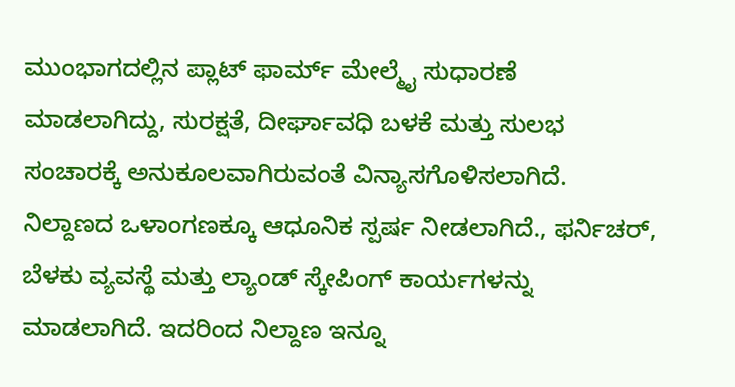ಮುಂಭಾಗದಲ್ಲಿನ ಪ್ಲಾಟ್ ಫಾರ್ಮ್ ಮೇಲ್ಮೈ ಸುಧಾರಣೆ ಮಾಡಲಾಗಿದ್ದು, ಸುರಕ್ಷತೆ, ದೀರ್ಘಾವಧಿ ಬಳಕೆ ಮತ್ತು ಸುಲಭ ಸಂಚಾರಕ್ಕೆ ಅನುಕೂಲವಾಗಿರುವಂತೆ ವಿನ್ಯಾಸಗೊಳಿಸಲಾಗಿದೆ. ನಿಲ್ದಾಣದ ಒಳಾಂಗಣಕ್ಕೂ ಆಧೂನಿಕ ಸ್ಪರ್ಷ ನೀಡಲಾಗಿದೆ., ಫರ್ನಿಚರ್, ಬೆಳಕು ವ್ಯವಸ್ಥೆ ಮತ್ತು ಲ್ಯಾಂಡ್ ಸ್ಕೇಪಿಂಗ್ ಕಾರ್ಯಗಳನ್ನು ಮಾಡಲಾಗಿದೆ. ಇದರಿಂದ ನಿಲ್ದಾಣ ಇನ್ನೂ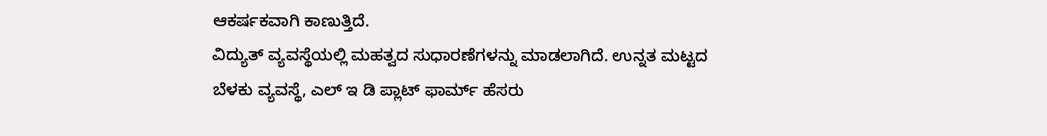ಆಕರ್ಷಕವಾಗಿ ಕಾಣುತ್ತಿದೆ.
ವಿದ್ಯುತ್ ವ್ಯವಸ್ಥೆಯಲ್ಲಿ ಮಹತ್ವದ ಸುಧಾರಣೆಗಳನ್ನು ಮಾಡಲಾಗಿದೆ. ಉನ್ನತ ಮಟ್ಟದ ಬೆಳಕು ವ್ಯವಸ್ಥೆ, ಎಲ್ ಇ ಡಿ ಪ್ಲಾಟ್ ಫಾರ್ಮ್ ಹೆಸರು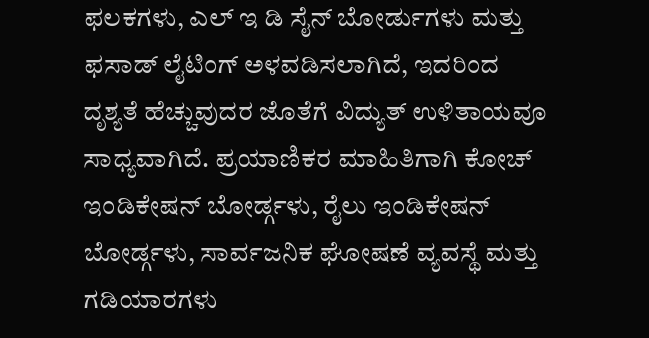ಫಲಕಗಳು, ಎಲ್ ಇ ಡಿ ಸೈನ್ ಬೋರ್ಡುಗಳು ಮತ್ತು ಫಸಾಡ್ ಲೈಟಿಂಗ್ ಅಳವಡಿಸಲಾಗಿದೆ, ಇದರಿಂದ ದೃಶ್ಯತೆ ಹೆಚ್ಚುವುದರ ಜೊತೆಗೆ ವಿದ್ಯುತ್ ಉಳಿತಾಯವೂ ಸಾಧ್ಯವಾಗಿದೆ. ಪ್ರಯಾಣಿಕರ ಮಾಹಿತಿಗಾಗಿ ಕೋಚ್ ಇಂಡಿಕೇಷನ್ ಬೋರ್ಡ್ಗಳು, ರೈಲು ಇಂಡಿಕೇಷನ್ ಬೋರ್ಡ್ಗಳು, ಸಾರ್ವಜನಿಕ ಘೋಷಣೆ ವ್ಯವಸ್ಥೆ ಮತ್ತು ಗಡಿಯಾರಗಳು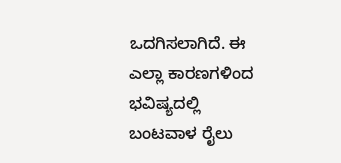ಒದಗಿಸಲಾಗಿದೆ. ಈ ಎಲ್ಲಾ ಕಾರಣಗಳಿಂದ ಭವಿಷ್ಯದಲ್ಲಿ ಬಂಟವಾಳ ರೈಲು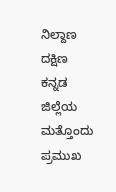ನಿಲ್ದಾಣ ದಕ್ಷಿಣ ಕನ್ನಡ ಜಿಲ್ಲೆಯ ಮತ್ತೊಂದು ಪ್ರಮುಖ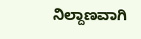ನಿಲ್ದಾಣವಾಗಿ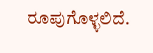ರೂಪುಗೊಳ್ಳಲಿದೆ.